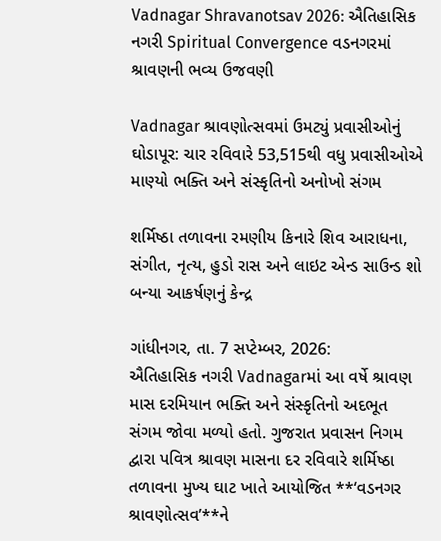Vadnagar Shravanotsav 2026: ઐતિહાસિક નગરી Spiritual Convergence વડનગરમાં શ્રાવણની ભવ્ય ઉજવણી

Vadnagar શ્રાવણોત્સવમાં ઉમટ્યું પ્રવાસીઓનું ઘોડાપૂર: ચાર રવિવારે 53,515થી વધુ પ્રવાસીઓએ માણ્યો ભક્તિ અને સંસ્કૃતિનો અનોખો સંગમ

શર્મિષ્ઠા તળાવના રમણીય કિનારે શિવ આરાધના, સંગીત, નૃત્ય, હુડો રાસ અને લાઇટ એન્ડ સાઉન્ડ શો બન્યા આકર્ષણનું કેન્દ્ર

ગાંધીનગર, તા. 7 સપ્ટેમ્બર, 2026:
ઐતિહાસિક નગરી Vadnagarમાં આ વર્ષે શ્રાવણ માસ દરમિયાન ભક્તિ અને સંસ્કૃતિનો અદભૂત સંગમ જોવા મળ્યો હતો. ગુજરાત પ્રવાસન નિગમ દ્વારા પવિત્ર શ્રાવણ માસના દર રવિવારે શર્મિષ્ઠા તળાવના મુખ્ય ઘાટ ખાતે આયોજિત **‘વડનગર શ્રાવણોત્સવ’**ને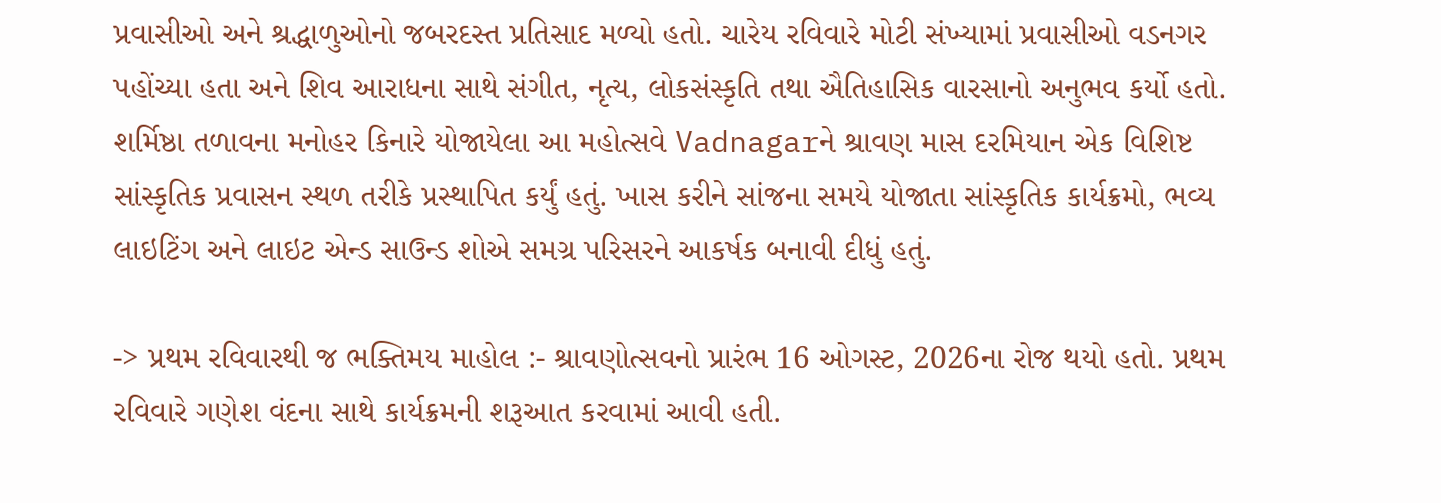પ્રવાસીઓ અને શ્રદ્ધાળુઓનો જબરદસ્ત પ્રતિસાદ મળ્યો હતો. ચારેય રવિવારે મોટી સંખ્યામાં પ્રવાસીઓ વડનગર પહોંચ્યા હતા અને શિવ આરાધના સાથે સંગીત, નૃત્ય, લોકસંસ્કૃતિ તથા ઐતિહાસિક વારસાનો અનુભવ કર્યો હતો. શર્મિષ્ઠા તળાવના મનોહર કિનારે યોજાયેલા આ મહોત્સવે Vadnagarને શ્રાવણ માસ દરમિયાન એક વિશિષ્ટ સાંસ્કૃતિક પ્રવાસન સ્થળ તરીકે પ્રસ્થાપિત કર્યું હતું. ખાસ કરીને સાંજના સમયે યોજાતા સાંસ્કૃતિક કાર્યક્રમો, ભવ્ય લાઇટિંગ અને લાઇટ એન્ડ સાઉન્ડ શોએ સમગ્ર પરિસરને આકર્ષક બનાવી દીધું હતું.

-> પ્રથમ રવિવારથી જ ભક્તિમય માહોલ :- શ્રાવણોત્સવનો પ્રારંભ 16 ઓગસ્ટ, 2026ના રોજ થયો હતો. પ્રથમ રવિવારે ગણેશ વંદના સાથે કાર્યક્રમની શરૂઆત કરવામાં આવી હતી.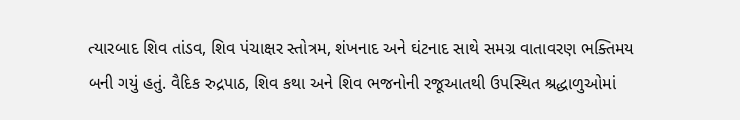ત્યારબાદ શિવ તાંડવ, શિવ પંચાક્ષર સ્તોત્રમ, શંખનાદ અને ઘંટનાદ સાથે સમગ્ર વાતાવરણ ભક્તિમય બની ગયું હતું. વૈદિક રુદ્રપાઠ, શિવ કથા અને શિવ ભજનોની રજૂઆતથી ઉપસ્થિત શ્રદ્ધાળુઓમાં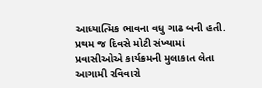આધ્યાત્મિક ભાવના વધુ ગાઢ બની હતી. પ્રથમ જ દિવસે મોટી સંખ્યામાં પ્રવાસીઓએ કાર્યક્રમની મુલાકાત લેતા આગામી રવિવારો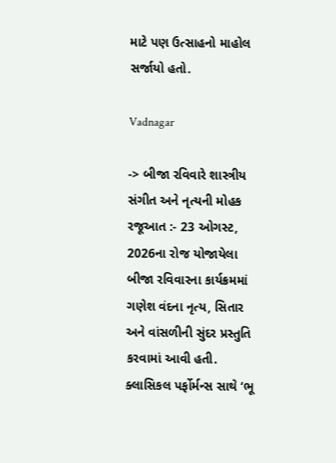માટે પણ ઉત્સાહનો માહોલ સર્જાયો હતો.

Vadnagar

-> બીજા રવિવારે શાસ્ત્રીય સંગીત અને નૃત્યની મોહક રજૂઆત :- 23 ઓગસ્ટ, 2026ના રોજ યોજાયેલા બીજા રવિવારના કાર્યક્રમમાં ગણેશ વંદના નૃત્ય, સિતાર અને વાંસળીની સુંદર પ્રસ્તુતિ કરવામાં આવી હતી. ક્લાસિકલ પર્ફોર્મન્સ સાથે ‘ભૂ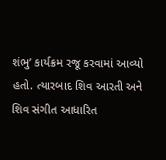શંભુ’ કાર્યક્રમ રજૂ કરવામાં આવ્યો હતો. ત્યારબાદ શિવ આરતી અને શિવ સંગીત આધારિત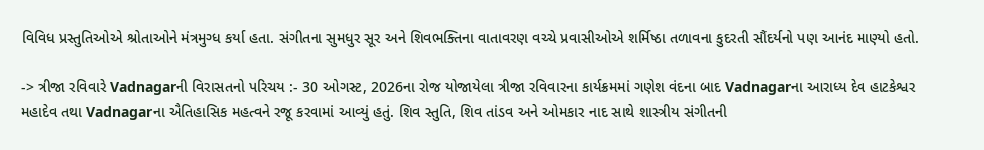વિવિધ પ્રસ્તુતિઓએ શ્રોતાઓને મંત્રમુગ્ધ કર્યા હતા. સંગીતના સુમધુર સૂર અને શિવભક્તિના વાતાવરણ વચ્ચે પ્રવાસીઓએ શર્મિષ્ઠા તળાવના કુદરતી સૌંદર્યનો પણ આનંદ માણ્યો હતો.

-> ત્રીજા રવિવારે Vadnagarની વિરાસતનો પરિચય :- 30 ઓગસ્ટ, 2026ના રોજ યોજાયેલા ત્રીજા રવિવારના કાર્યક્રમમાં ગણેશ વંદના બાદ Vadnagarના આરાધ્ય દેવ હાટકેશ્વર મહાદેવ તથા Vadnagarના ઐતિહાસિક મહત્વને રજૂ કરવામાં આવ્યું હતું. શિવ સ્તુતિ, શિવ તાંડવ અને ઓમકાર નાદ સાથે શાસ્ત્રીય સંગીતની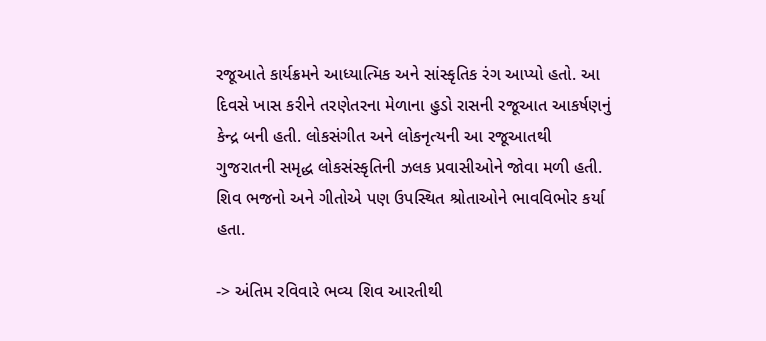રજૂઆતે કાર્યક્રમને આધ્યાત્મિક અને સાંસ્કૃતિક રંગ આપ્યો હતો. આ દિવસે ખાસ કરીને તરણેતરના મેળાના હુડો રાસની રજૂઆત આકર્ષણનું કેન્દ્ર બની હતી. લોકસંગીત અને લોકનૃત્યની આ રજૂઆતથી ગુજરાતની સમૃદ્ધ લોકસંસ્કૃતિની ઝલક પ્રવાસીઓને જોવા મળી હતી. શિવ ભજનો અને ગીતોએ પણ ઉપસ્થિત શ્રોતાઓને ભાવવિભોર કર્યા હતા.

-> અંતિમ રવિવારે ભવ્ય શિવ આરતીથી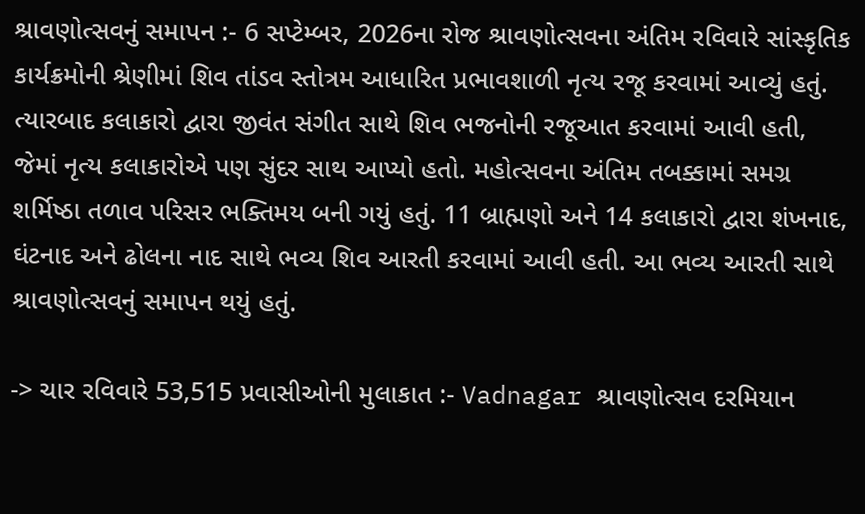શ્રાવણોત્સવનું સમાપન :- 6 સપ્ટેમ્બર, 2026ના રોજ શ્રાવણોત્સવના અંતિમ રવિવારે સાંસ્કૃતિક કાર્યક્રમોની શ્રેણીમાં શિવ તાંડવ સ્તોત્રમ આધારિત પ્રભાવશાળી નૃત્ય રજૂ કરવામાં આવ્યું હતું. ત્યારબાદ કલાકારો દ્વારા જીવંત સંગીત સાથે શિવ ભજનોની રજૂઆત કરવામાં આવી હતી, જેમાં નૃત્ય કલાકારોએ પણ સુંદર સાથ આપ્યો હતો. મહોત્સવના અંતિમ તબક્કામાં સમગ્ર શર્મિષ્ઠા તળાવ પરિસર ભક્તિમય બની ગયું હતું. 11 બ્રાહ્મણો અને 14 કલાકારો દ્વારા શંખનાદ, ઘંટનાદ અને ઢોલના નાદ સાથે ભવ્ય શિવ આરતી કરવામાં આવી હતી. આ ભવ્ય આરતી સાથે શ્રાવણોત્સવનું સમાપન થયું હતું.

-> ચાર રવિવારે 53,515 પ્રવાસીઓની મુલાકાત :- Vadnagar શ્રાવણોત્સવ દરમિયાન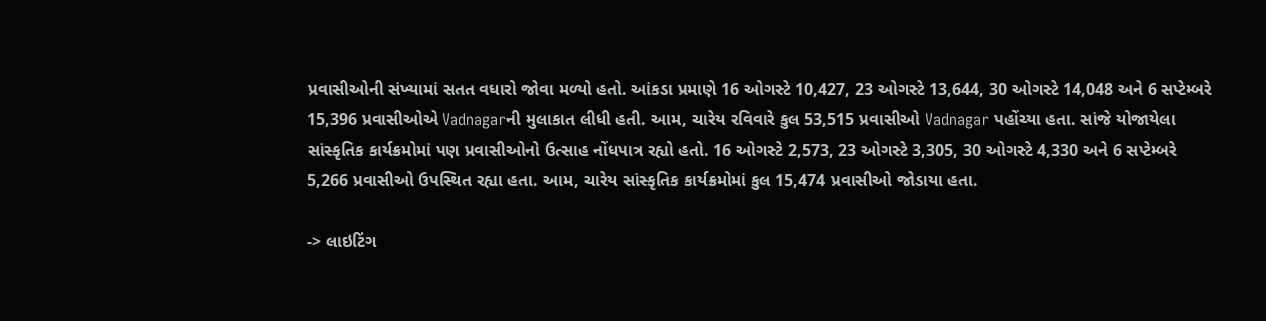પ્રવાસીઓની સંખ્યામાં સતત વધારો જોવા મળ્યો હતો. આંકડા પ્રમાણે 16 ઓગસ્ટે 10,427, 23 ઓગસ્ટે 13,644, 30 ઓગસ્ટે 14,048 અને 6 સપ્ટેમ્બરે 15,396 પ્રવાસીઓએ Vadnagarની મુલાકાત લીધી હતી. આમ, ચારેય રવિવારે કુલ 53,515 પ્રવાસીઓ Vadnagar પહોંચ્યા હતા. સાંજે યોજાયેલા સાંસ્કૃતિક કાર્યક્રમોમાં પણ પ્રવાસીઓનો ઉત્સાહ નોંધપાત્ર રહ્યો હતો. 16 ઓગસ્ટે 2,573, 23 ઓગસ્ટે 3,305, 30 ઓગસ્ટે 4,330 અને 6 સપ્ટેમ્બરે 5,266 પ્રવાસીઓ ઉપસ્થિત રહ્યા હતા. આમ, ચારેય સાંસ્કૃતિક કાર્યક્રમોમાં કુલ 15,474 પ્રવાસીઓ જોડાયા હતા.

-> લાઇટિંગ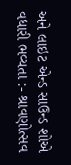અને લાઇટ એન્ડ સાઉન્ડ શોએ વધારી ભવ્યતા :- શ્રાવણોત્સવ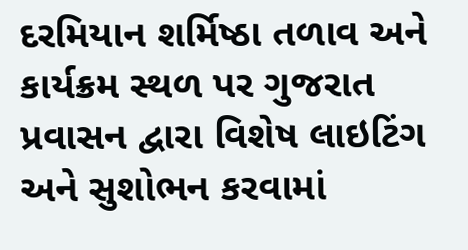દરમિયાન શર્મિષ્ઠા તળાવ અને કાર્યક્રમ સ્થળ પર ગુજરાત પ્રવાસન દ્વારા વિશેષ લાઇટિંગ અને સુશોભન કરવામાં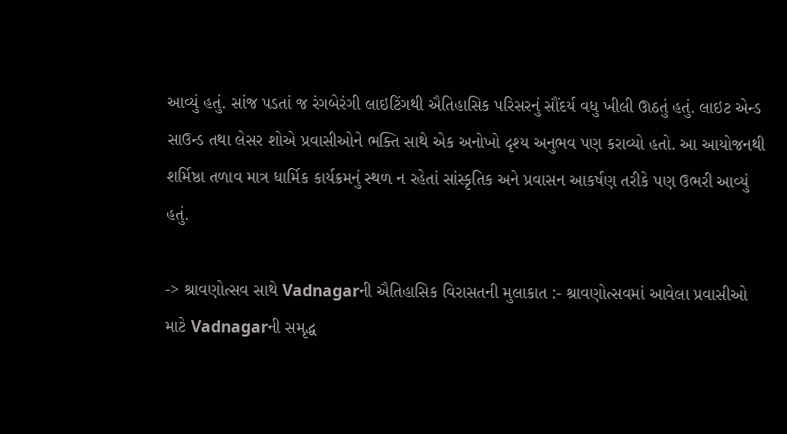આવ્યું હતું. સાંજ પડતાં જ રંગબેરંગી લાઇટિંગથી ઐતિહાસિક પરિસરનું સૌંદર્ય વધુ ખીલી ઊઠતું હતું. લાઇટ એન્ડ સાઉન્ડ તથા લેસર શોએ પ્રવાસીઓને ભક્તિ સાથે એક અનોખો દૃશ્ય અનુભવ પણ કરાવ્યો હતો. આ આયોજનથી શર્મિષ્ઠા તળાવ માત્ર ધાર્મિક કાર્યક્રમનું સ્થળ ન રહેતાં સાંસ્કૃતિક અને પ્રવાસન આકર્ષણ તરીકે પણ ઉભરી આવ્યું હતું.

-> શ્રાવણોત્સવ સાથે Vadnagarની ઐતિહાસિક વિરાસતની મુલાકાત :- શ્રાવણોત્સવમાં આવેલા પ્રવાસીઓ માટે Vadnagarની સમૃદ્ધ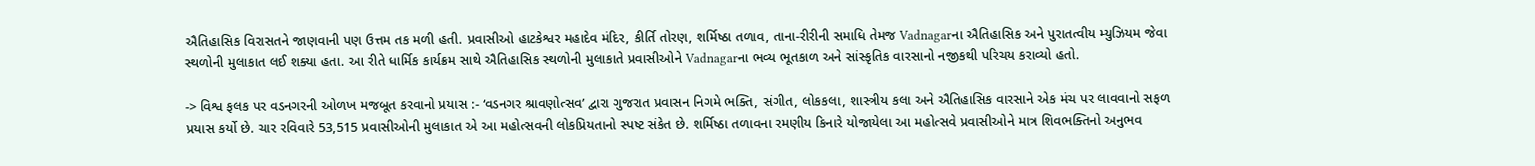ઐતિહાસિક વિરાસતને જાણવાની પણ ઉત્તમ તક મળી હતી. પ્રવાસીઓ હાટકેશ્વર મહાદેવ મંદિર, કીર્તિ તોરણ, શર્મિષ્ઠા તળાવ, તાના-રીરીની સમાધિ તેમજ Vadnagarના ઐતિહાસિક અને પુરાતત્વીય મ્યુઝિયમ જેવા સ્થળોની મુલાકાત લઈ શક્યા હતા. આ રીતે ધાર્મિક કાર્યક્રમ સાથે ઐતિહાસિક સ્થળોની મુલાકાતે પ્રવાસીઓને Vadnagarના ભવ્ય ભૂતકાળ અને સાંસ્કૃતિક વારસાનો નજીકથી પરિચય કરાવ્યો હતો.

-> વિશ્વ ફલક પર વડનગરની ઓળખ મજબૂત કરવાનો પ્રયાસ :- ‘વડનગર શ્રાવણોત્સવ’ દ્વારા ગુજરાત પ્રવાસન નિગમે ભક્તિ, સંગીત, લોકકલા, શાસ્ત્રીય કલા અને ઐતિહાસિક વારસાને એક મંચ પર લાવવાનો સફળ પ્રયાસ કર્યો છે. ચાર રવિવારે 53,515 પ્રવાસીઓની મુલાકાત એ આ મહોત્સવની લોકપ્રિયતાનો સ્પષ્ટ સંકેત છે. શર્મિષ્ઠા તળાવના રમણીય કિનારે યોજાયેલા આ મહોત્સવે પ્રવાસીઓને માત્ર શિવભક્તિનો અનુભવ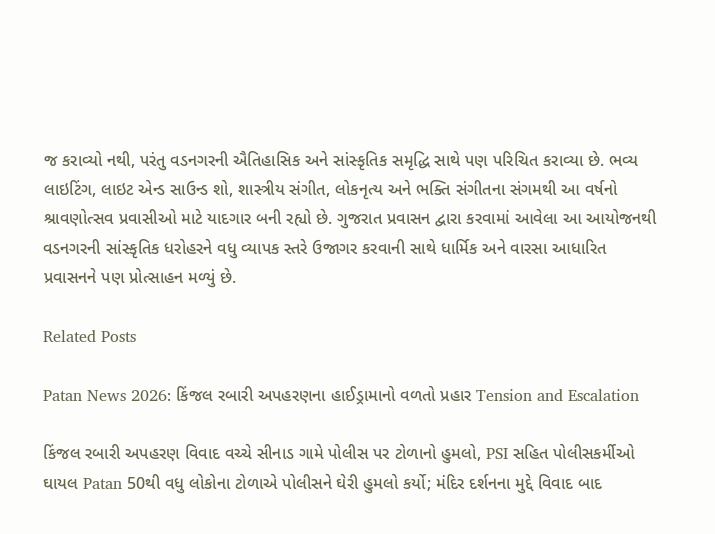જ કરાવ્યો નથી, પરંતુ વડનગરની ઐતિહાસિક અને સાંસ્કૃતિક સમૃદ્ધિ સાથે પણ પરિચિત કરાવ્યા છે. ભવ્ય લાઇટિંગ, લાઇટ એન્ડ સાઉન્ડ શો, શાસ્ત્રીય સંગીત, લોકનૃત્ય અને ભક્તિ સંગીતના સંગમથી આ વર્ષનો શ્રાવણોત્સવ પ્રવાસીઓ માટે યાદગાર બની રહ્યો છે. ગુજરાત પ્રવાસન દ્વારા કરવામાં આવેલા આ આયોજનથી વડનગરની સાંસ્કૃતિક ધરોહરને વધુ વ્યાપક સ્તરે ઉજાગર કરવાની સાથે ધાર્મિક અને વારસા આધારિત પ્રવાસનને પણ પ્રોત્સાહન મળ્યું છે.

Related Posts

Patan News 2026: કિંજલ રબારી અપહરણના હાઈડ્રામાનો વળતો પ્રહાર Tension and Escalation

કિંજલ રબારી અપહરણ વિવાદ વચ્ચે સીનાડ ગામે પોલીસ પર ટોળાનો હુમલો, PSI સહિત પોલીસકર્મીઓ ઘાયલ Patan 50થી વધુ લોકોના ટોળાએ પોલીસને ઘેરી હુમલો કર્યો; મંદિર દર્શનના મુદ્દે વિવાદ બાદ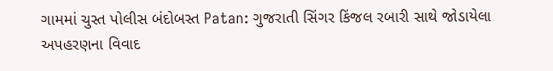ગામમાં ચુસ્ત પોલીસ બંદોબસ્ત Patan: ગુજરાતી સિંગર કિંજલ રબારી સાથે જોડાયેલા અપહરણના વિવાદ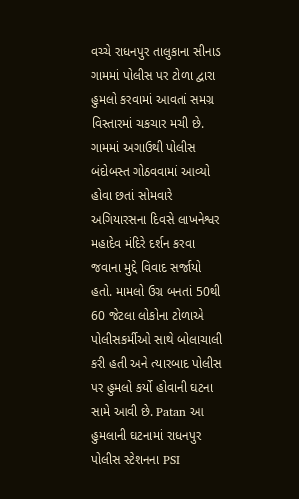વચ્ચે રાધનપુર તાલુકાના સીનાડ ગામમાં પોલીસ પર ટોળા દ્વારા હુમલો કરવામાં આવતાં સમગ્ર વિસ્તારમાં ચકચાર મચી છે. ગામમાં અગાઉથી પોલીસ બંદોબસ્ત ગોઠવવામાં આવ્યો હોવા છતાં સોમવારે અગિયારસના દિવસે લાખનેશ્વર મહાદેવ મંદિરે દર્શન કરવા જવાના મુદ્દે વિવાદ સર્જાયો હતો. મામલો ઉગ્ર બનતાં 50થી 60 જેટલા લોકોના ટોળાએ પોલીસકર્મીઓ સાથે બોલાચાલી કરી હતી અને ત્યારબાદ પોલીસ પર હુમલો કર્યો હોવાની ઘટના સામે આવી છે. Patan આ હુમલાની ઘટનામાં રાધનપુર પોલીસ સ્ટેશનના PSI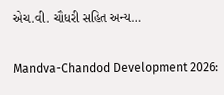એચ.વી. ચૌધરી સહિત અન્ય…

Mandva-Chandod Development 2026: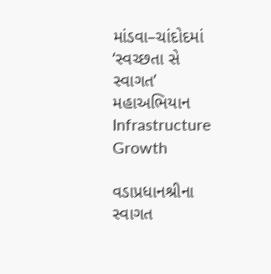માંડવા–ચાંદોદમાં ‘સ્વચ્છતા સે સ્વાગત’ મહાઅભિયાન Infrastructure Growth

વડાપ્રધાનશ્રીના સ્વાગત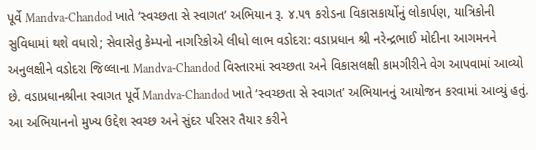પૂર્વે Mandva-Chandod ખાતે ‘સ્વચ્છતા સે સ્વાગત’ અભિયાન રૂ. ૪.૫૧ કરોડના વિકાસકાર્યોનું લોકાર્પણ, યાત્રિકોની સુવિધામાં થશે વધારો; સેવાસેતુ કેમ્પનો નાગરિકોએ લીધો લાભ વડોદરા: વડાપ્રધાન શ્રી નરેન્દ્રભાઈ મોદીના આગમનને અનુલક્ષીને વડોદરા જિલ્લાના Mandva-Chandod વિસ્તારમાં સ્વચ્છતા અને વિકાસલક્ષી કામગીરીને વેગ આપવામાં આવ્યો છે. વડાપ્રધાનશ્રીના સ્વાગત પૂર્વે Mandva-Chandod ખાતે ‘સ્વચ્છતા સે સ્વાગત’ અભિયાનનું આયોજન કરવામાં આવ્યું હતું. આ અભિયાનનો મુખ્ય ઉદ્દેશ સ્વચ્છ અને સુંદર પરિસર તૈયાર કરીને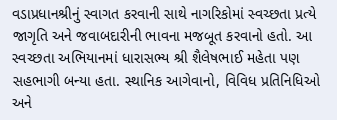વડાપ્રધાનશ્રીનું સ્વાગત કરવાની સાથે નાગરિકોમાં સ્વચ્છતા પ્રત્યે જાગૃતિ અને જવાબદારીની ભાવના મજબૂત કરવાનો હતો. આ સ્વચ્છતા અભિયાનમાં ધારાસભ્ય શ્રી શૈલેષભાઈ મહેતા પણ સહભાગી બન્યા હતા. સ્થાનિક આગેવાનો, વિવિધ પ્રતિનિધિઓ અને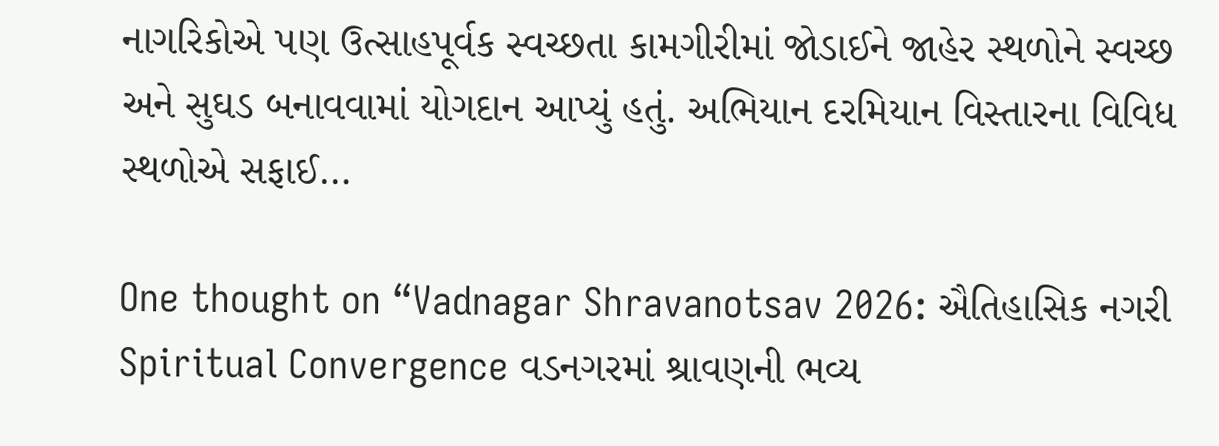નાગરિકોએ પણ ઉત્સાહપૂર્વક સ્વચ્છતા કામગીરીમાં જોડાઈને જાહેર સ્થળોને સ્વચ્છ અને સુઘડ બનાવવામાં યોગદાન આપ્યું હતું. અભિયાન દરમિયાન વિસ્તારના વિવિધ સ્થળોએ સફાઈ…

One thought on “Vadnagar Shravanotsav 2026: ઐતિહાસિક નગરી Spiritual Convergence વડનગરમાં શ્રાવણની ભવ્ય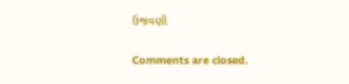ઉજવણી

Comments are closed.